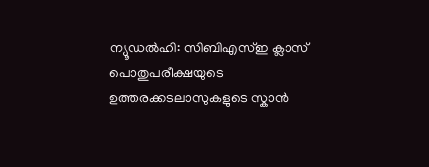ന്യൂഡൽഹി: സിബിഎസ്ഇ ക്ലാസ് പൊതുപരീക്ഷയുടെ ഉത്തരക്കടലാസുകളുടെ സ്കാൻ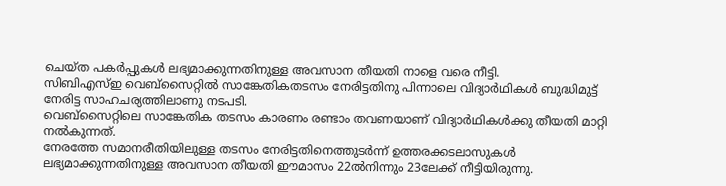ചെയ്ത പകർപ്പുകൾ ലഭ്യമാക്കുന്നതിനുള്ള അവസാന തീയതി നാളെ വരെ നീട്ടി.
സിബിഎസ്ഇ വെബ്സൈറ്റിൽ സാങ്കേതികതടസം നേരിട്ടതിനു പിന്നാലെ വിദ്യാർഥികൾ ബുദ്ധിമുട്ട് നേരിട്ട സാഹചര്യത്തിലാണു നടപടി.
വെബ്സൈറ്റിലെ സാങ്കേതിക തടസം കാരണം രണ്ടാം തവണയാണ് വിദ്യാർഥികൾക്കു തീയതി മാറ്റി നൽകുന്നത്.
നേരത്തേ സമാനരീതിയിലുള്ള തടസം നേരിട്ടതിനെത്തുടർന്ന് ഉത്തരക്കടലാസുകൾ ലഭ്യമാക്കുന്നതിനുള്ള അവസാന തീയതി ഈമാസം 22ൽനിന്നും 23ലേക്ക് നീട്ടിയിരുന്നു.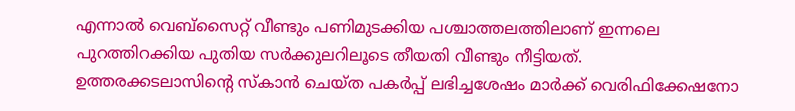എന്നാൽ വെബ്സൈറ്റ് വീണ്ടും പണിമുടക്കിയ പശ്ചാത്തലത്തിലാണ് ഇന്നലെ പുറത്തിറക്കിയ പുതിയ സർക്കുലറിലൂടെ തീയതി വീണ്ടും നീട്ടിയത്.
ഉത്തരക്കടലാസിന്റെ സ്കാൻ ചെയ്ത പകർപ്പ് ലഭിച്ചശേഷം മാർക്ക് വെരിഫിക്കേഷനോ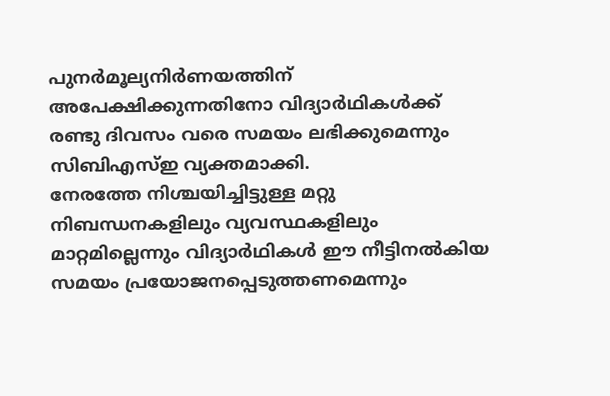പുനർമൂല്യനിർണയത്തിന് അപേക്ഷിക്കുന്നതിനോ വിദ്യാർഥികൾക്ക് രണ്ടു ദിവസം വരെ സമയം ലഭിക്കുമെന്നും സിബിഎസ്ഇ വ്യക്തമാക്കി.
നേരത്തേ നിശ്ചയിച്ചിട്ടുള്ള മറ്റു നിബന്ധനകളിലും വ്യവസ്ഥകളിലും മാറ്റമില്ലെന്നും വിദ്യാർഥികൾ ഈ നീട്ടിനൽകിയ സമയം പ്രയോജനപ്പെടുത്തണമെന്നും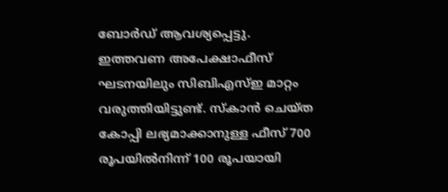ബോർഡ് ആവശ്യപ്പെട്ടു.
ഇത്തവണ അപേക്ഷാഫീസ് ഘടനയിലും സിബിഎസ്ഇ മാറ്റം വരുത്തിയിട്ടുണ്ട്. സ്കാൻ ചെയ്ത കോപ്പി ലഭ്യമാക്കാനുള്ള ഫീസ് 700 രൂപയിൽനിന്ന് 100 രൂപയായി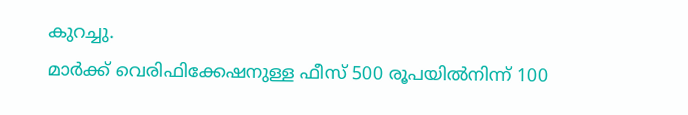കുറച്ചു.
മാർക്ക് വെരിഫിക്കേഷനുള്ള ഫീസ് 500 രൂപയിൽനിന്ന് 100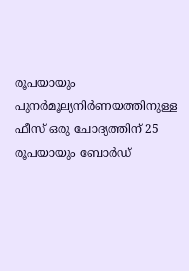രൂപയായും പുനർമൂല്യനിർണയത്തിനുള്ള ഫീസ് ഒരു ചോദ്യത്തിന് 25 രൂപയായും ബോർഡ്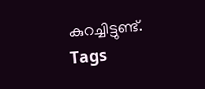കുറച്ചിട്ടുണ്ട്.
Tags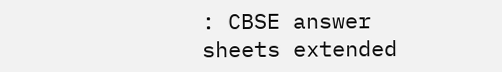: CBSE answer sheets extended